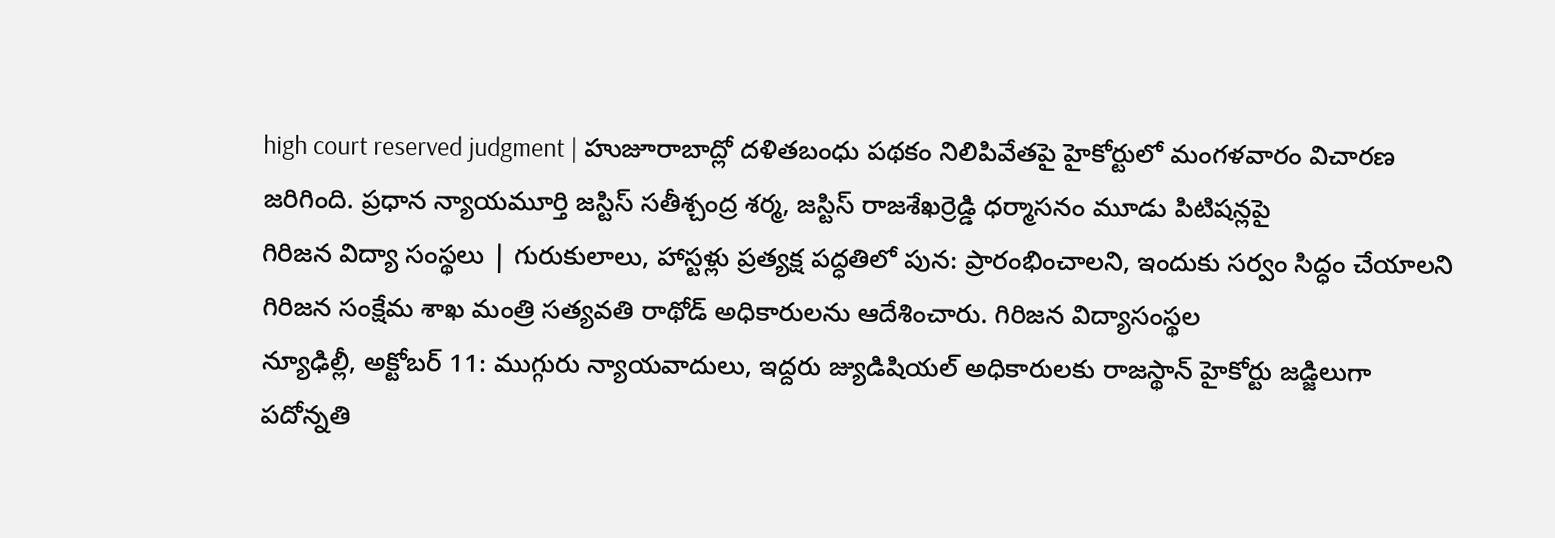high court reserved judgment | హుజూరాబాద్లో దళితబంధు పథకం నిలిపివేతపై హైకోర్టులో మంగళవారం విచారణ జరిగింది. ప్రధాన న్యాయమూర్తి జస్టిస్ సతీశ్చంద్ర శర్మ, జస్టిస్ రాజశేఖర్రెడ్డి ధర్మాసనం మూడు పిటిషన్లపై
గిరిజన విద్యా సంస్థలు | గురుకులాలు, హాస్టళ్లు ప్రత్యక్ష పద్ధతిలో పున: ప్రారంభించాలని, ఇందుకు సర్వం సిద్ధం చేయాలని గిరిజన సంక్షేమ శాఖ మంత్రి సత్యవతి రాథోడ్ అధికారులను ఆదేశించారు. గిరిజన విద్యాసంస్థల
న్యూఢిల్లీ, అక్టోబర్ 11: ముగ్గురు న్యాయవాదులు, ఇద్దరు జ్యుడిషియల్ అధికారులకు రాజస్థాన్ హైకోర్టు జడ్జిలుగా పదోన్నతి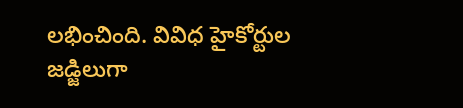లభించింది. వివిధ హైకోర్టుల జడ్జిలుగా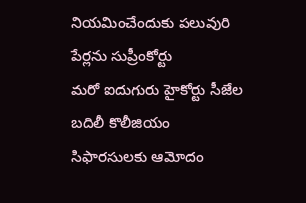నియమించేందుకు పలువురి పేర్లను సుప్రీంకోర్టు
మరో ఐదుగురు హైకోర్టు సీజేల బదిలీ కొలీజియం సిఫారసులకు ఆమోదం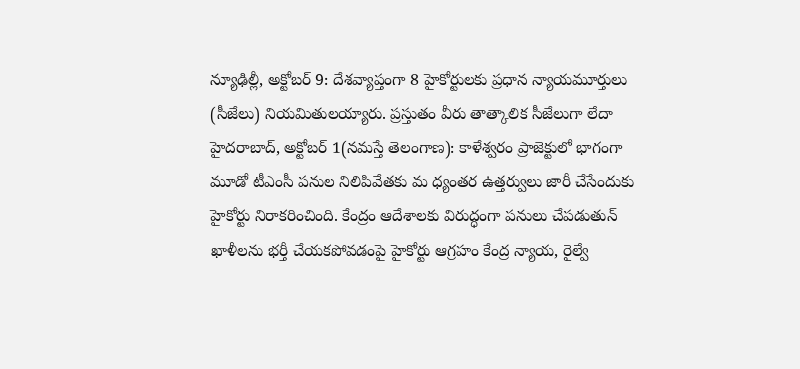న్యూఢిల్లీ, అక్టోబర్ 9: దేశవ్యాప్తంగా 8 హైకోర్టులకు ప్రధాన న్యాయమూర్తులు (సీజేలు) నియమితులయ్యారు. ప్రస్తుతం వీరు తాత్కాలిక సీజేలుగా లేదా
హైదరాబాద్, అక్టోబర్ 1(నమస్తే తెలంగాణ): కాళేశ్వరం ప్రాజెక్టులో భాగంగా మూడో టీఎంసీ పనుల నిలిపివేతకు మ ధ్యంతర ఉత్తర్వులు జారీ చేసేందుకు హైకోర్టు నిరాకరించింది. కేంద్రం ఆదేశాలకు విరుద్ధంగా పనులు చేపడుతున్
ఖాళీలను భర్తీ చేయకపోవడంపై హైకోర్టు ఆగ్రహం కేంద్ర న్యాయ, రైల్వే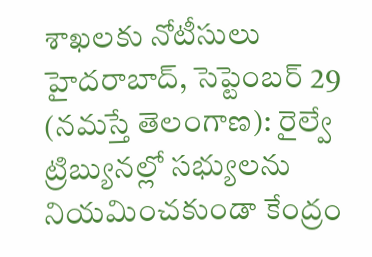శాఖలకు నోటీసులు హైదరాబాద్, సెప్టెంబర్ 29 (నమస్తే తెలంగాణ): రైల్వే ట్రిబ్యునల్లో సభ్యులను నియమించకుండా కేంద్రం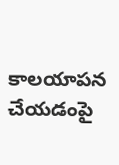కాలయాపన చేయడంపై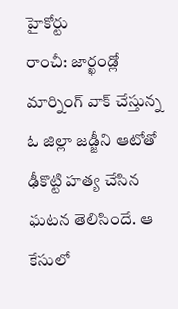హైకోర్టు
రాంచీ: జార్ఖండ్లో మార్నింగ్ వాక్ చేస్తున్న ఓ జిల్లా జడ్జీని ఆటోతో ఢీకొట్టి హత్య చేసిన ఘటన తెలిసిందే. ఆ కేసులో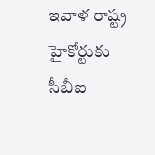ఇవాళ రాష్ట్ర హైకోర్టుకు సీబీఐ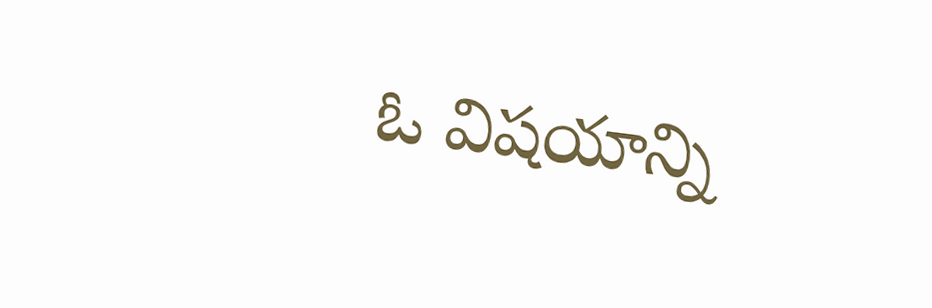ఓ విషయాన్ని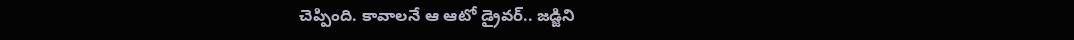చెప్పింది. కావాలనే ఆ ఆటో డ్రైవర్.. జడ్జిని